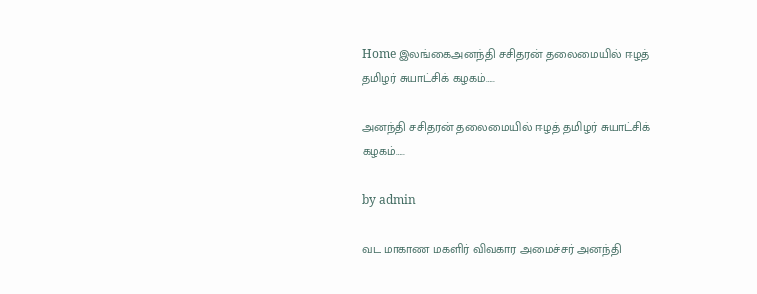Home இலங்கைஅனந்தி சசிதரன் தலைமையில் ஈழத் தமிழர் சுயாட்சிக் கழகம்…..

அனந்தி சசிதரன் தலைமையில் ஈழத் தமிழர் சுயாட்சிக் கழகம்…..

by admin

வட மாகாண மகளிர் விவகார அமைச்சர் அனந்தி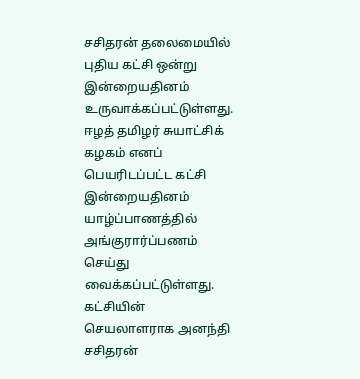சசிதரன் தலைமையில் புதிய கட்சி ஒன்று இன்றையதினம் உருவாக்கப்பட்டுள்ளது. ஈழத் தமிழர் சுயாட்சிக் கழகம் எனப் பெயரிடப்பட்ட கட்சி இன்றையதினம் யாழ்ப்பாணத்தில் அங்குரார்ப்பணம் செய்து வைக்கப்பட்டுள்ளது.  கட்சியின் செயலாளராக அனந்தி சசிதரன்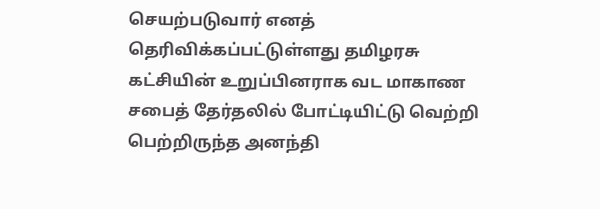செயற்படுவார் எனத் தெரிவிக்கப்பட்டுள்ளது தமிழரசு கட்சியின் உறுப்பினராக வட மாகாண சபைத் தேர்தலில் போட்டியிட்டு வெற்றி பெற்றிருந்த அனந்தி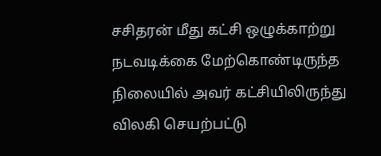சசிதரன் மீது கட்சி ஒழுக்காற்று நடவடிக்கை மேற்கொண்டிருந்த நிலையில் அவர் கட்சியிலிருந்து விலகி செயற்பட்டு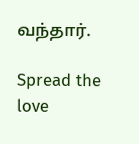வந்தார்.

Spread the love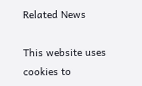Related News

This website uses cookies to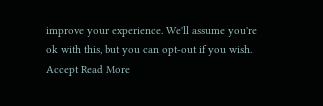improve your experience. We'll assume you're ok with this, but you can opt-out if you wish. Accept Read More